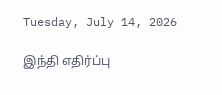Tuesday, July 14, 2026

இந்தி எதிர்ப்பு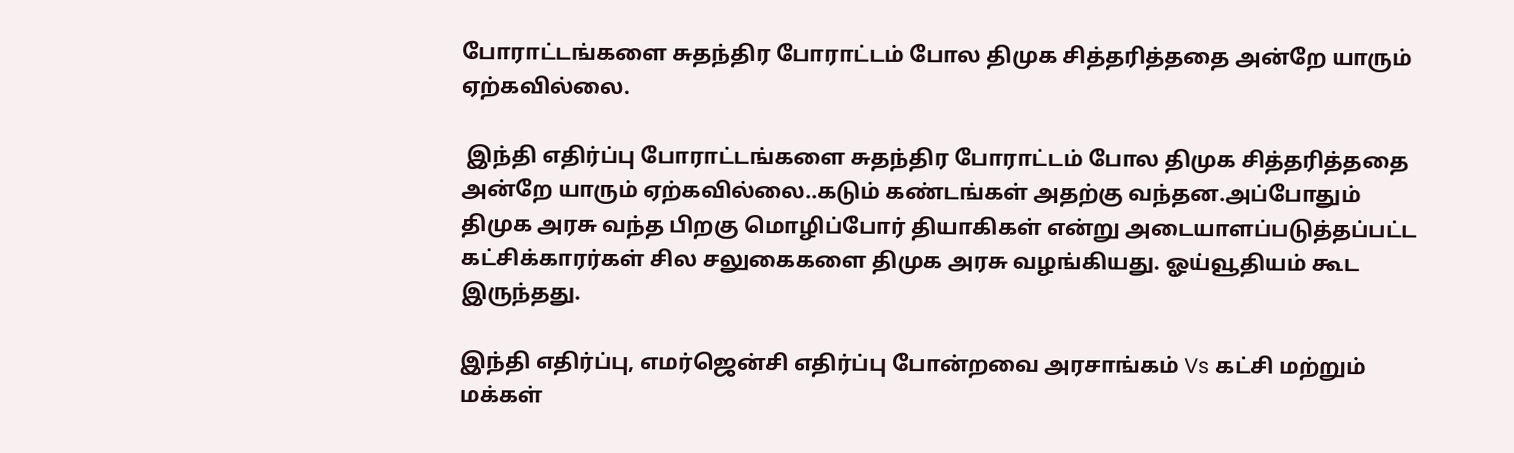போராட்டங்களை சுதந்திர போராட்டம் போல திமுக சித்தரித்ததை அன்றே யாரும் ஏற்கவில்லை.

 இந்தி எதிர்ப்பு போராட்டங்களை சுதந்திர போராட்டம் போல திமுக சித்தரித்ததை அன்றே யாரும் ஏற்கவில்லை..கடும் கண்டங்கள் அதற்கு வந்தன.அப்போதும் திமுக அரசு வந்த பிறகு மொழிப்போர் தியாகிகள் என்று அடையாளப்படுத்தப்பட்ட கட்சிக்காரர்கள் சில சலுகைகளை திமுக அரசு வழங்கியது. ஓய்வூதியம் கூட இருந்தது.

இந்தி எதிர்ப்பு, எமர்ஜென்சி எதிர்ப்பு போன்றவை அரசாங்கம் Vs கட்சி மற்றும் மக்கள்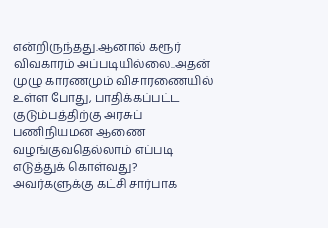என்றிருந்தது.ஆனால் கரூர் விவகாரம் அப்படியில்லை..அதன் முழு காரணமும் விசாரணையில் உள்ள போது, பாதிக்கப்பட்ட குடும்பத்திற்கு அரசுப் பணிநியமன ஆணை வழங்குவதெல்லாம் எப்படி எடுத்துக் கொள்வது? அவர்களுக்கு கட்சி சார்பாக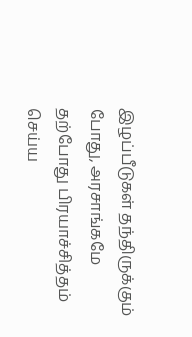இழப்பீடுகள் தந்திருக்கும் போது, அரசாங்கமே தற்போது பிரயாச்சித்தம் செய்ய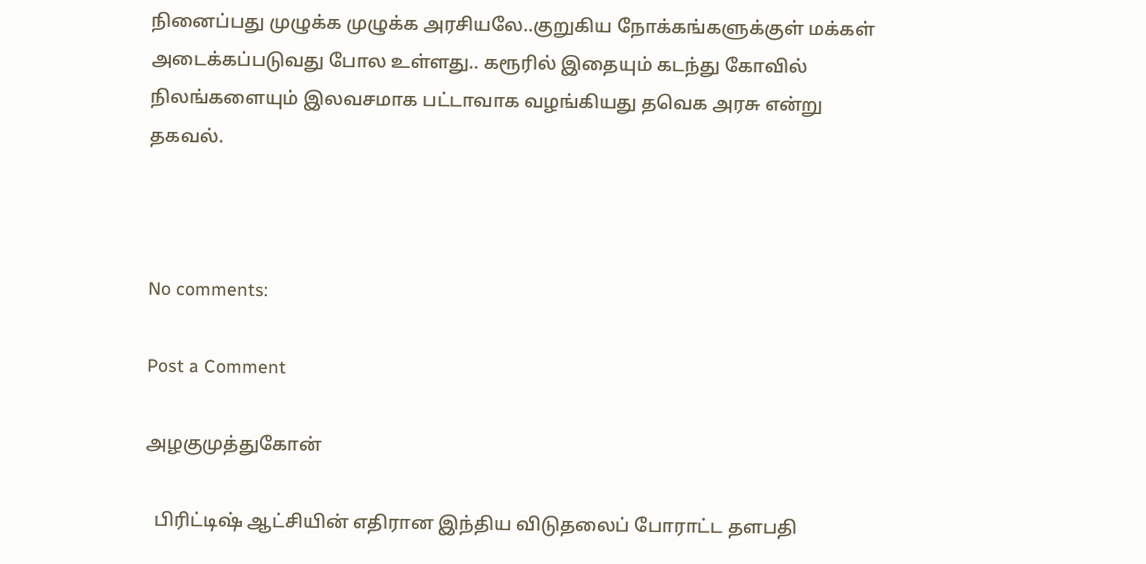நினைப்பது முழுக்க முழுக்க அரசியலே..குறுகிய நோக்கங்களுக்குள் மக்கள் அடைக்கப்படுவது போல உள்ளது.. கரூரில் இதையும் கடந்து கோவில் நிலங்களையும் இலவசமாக பட்டாவாக வழங்கியது தவெக அரசு என்று தகவல்.



No comments:

Post a Comment

அழகுமுத்துகோன்

  பிரிட்டிஷ் ஆட்சியின் எதிரான இந்திய விடுதலைப் போராட்ட தளபதி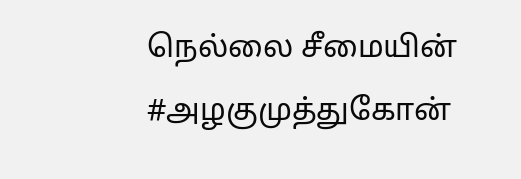நெல்லை சீமையின் #அழகுமுத்துகோன்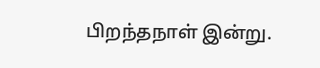பிறந்தநாள் இன்று.